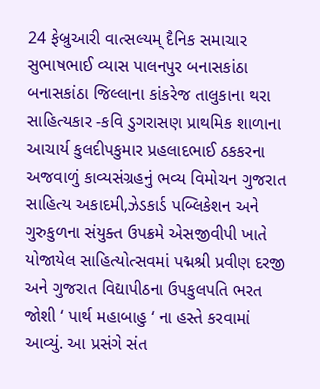24 ફેબ્રુઆરી વાત્સલ્યમ્ દૈનિક સમાચાર સુભાષભાઈ વ્યાસ પાલનપુર બનાસકાંઠા
બનાસકાંઠા જિલ્લાના કાંકરેજ તાલુકાના થરા સાહિત્યકાર -કવિ ડુગરાસણ પ્રાથમિક શાળાના આચાર્ય કુલદીપકુમાર પ્રહલાદભાઈ ઠકકરના અજવાળું કાવ્યસંગ્રહનું ભવ્ય વિમોચન ગુજરાત સાહિત્ય અકાદમી,ઝેડકાર્ડ પબ્લિકેશન અને ગુરુકુળના સંયુક્ત ઉપક્રમે એસજીવીપી ખાતે યોજાયેલ સાહિત્યોત્સવમાં પદ્મશ્રી પ્રવીણ દરજી અને ગુજરાત વિદ્યાપીઠના ઉપકુલપતિ ભરત જોશી ‘ પાર્થ મહાબાહુ ‘ ના હસ્તે કરવામાં આવ્યું. આ પ્રસંગે સંત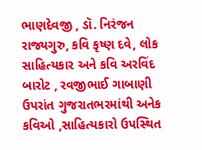ભાણદેવજી , ડૉ. નિરંજન રાજ્યગુરુ, કવિ કૃષ્ણ દવે, લોક સાહિત્યકાર અને કવિ અરવિંદ બારોટ , રવજીભાઈ ગાબાણી ઉપરાંત ગુજરાતભરમાંથી અનેક કવિઓ ,સાહિત્યકારો ઉપસ્થિત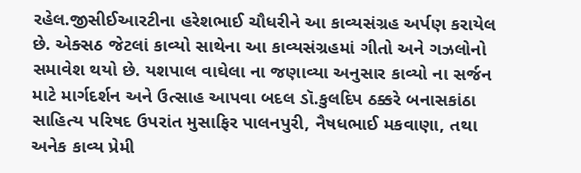રહેલ.જીસીઈઆરટીના હરેશભાઈ ચૌધરીને આ કાવ્યસંગ્રહ અર્પણ કરાયેલ છે. એક્સઠ જેટલાં કાવ્યો સાથેના આ કાવ્યસંગ્રહમાં ગીતો અને ગઝલોનો સમાવેશ થયો છે. યશપાલ વાઘેલા ના જણાવ્યા અનુસાર કાવ્યો ના સર્જન માટે માર્ગદર્શન અને ઉત્સાહ આપવા બદલ ડૉ.કુલદિપ ઠક્કરે બનાસકાંઠા સાહિત્ય પરિષદ ઉપરાંત મુસાફિર પાલનપુરી, નૈષધભાઈ મકવાણા, તથા અનેક કાવ્ય પ્રેમી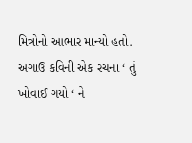મિત્રોનો આભાર માન્યો હતો. અગાઉ કવિની એક રચના ‘ તું ખોવાઈ ગયો ‘ ને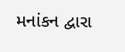મનાંકન દ્વારા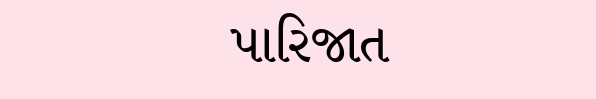પારિજાત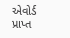એવોર્ડ પ્રાપ્ત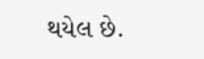થયેલ છે.